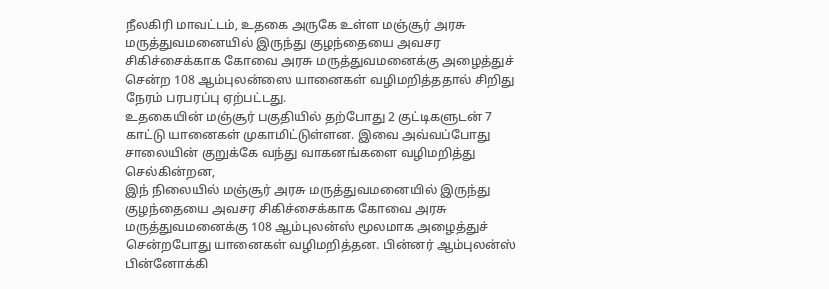நீலகிரி மாவட்டம், உதகை அருகே உள்ள மஞ்சூர் அரசு மருத்துவமனையில் இருந்து குழந்தையை அவசர சிகிச்சைக்காக கோவை அரசு மருத்துவமனைக்கு அழைத்துச் சென்ற 108 ஆம்புலன்ஸை யானைகள் வழிமறித்ததால் சிறிது நேரம் பரபரப்பு ஏற்பட்டது.
உதகையின் மஞ்சூர் பகுதியில் தற்போது 2 குட்டிகளுடன் 7 காட்டு யானைகள் முகாமிட்டுள்ளன. இவை அவ்வப்போது சாலையின் குறுக்கே வந்து வாகனங்களை வழிமறித்து செல்கின்றன,
இந் நிலையில் மஞ்சூர் அரசு மருத்துவமனையில் இருந்து குழந்தையை அவசர சிகிச்சைக்காக கோவை அரசு மருத்துவமனைக்கு 108 ஆம்புலன்ஸ் மூலமாக அழைத்துச் சென்றபோது யானைகள் வழிமறித்தன. பின்னர் ஆம்புலன்ஸ் பின்னோக்கி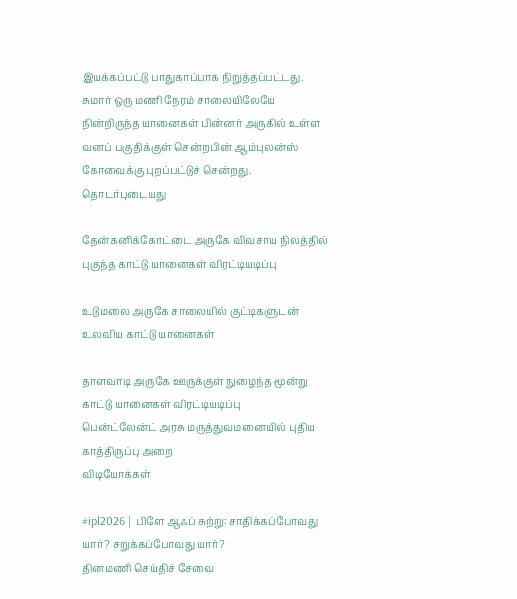இயக்கப்பட்டு பாதுகாப்பாக நிறுத்தப்பட்டது.
சுமார் ஒரு மணி நேரம் சாலையிலேயே நின்றிருந்த யானைகள் பின்னர் அருகில் உள்ள வனப் பகுதிக்குள் சென்றபின் ஆம்புலன்ஸ் கோவைக்கு புறப்பட்டுச் சென்றது.
தொடர்புடையது

தேன்கனிக்கோட்டை அருகே விவசாய நிலத்தில் புகுந்த காட்டு யானைகள் விரட்டியடிப்பு

உடுமலை அருகே சாலையில் குட்டிகளுடன் உலவிய காட்டு யானைகள்

தாளவாடி அருகே ஊருக்குள் நுழைந்த மூன்று காட்டு யானைகள் விரட்டியடிப்பு
பென்ட்லேன்ட் அரசு மருத்துவமனையில் புதிய காத்திருப்பு அறை
விடியோக்கள்

#ipl2026 | பிளே ஆஃப் சுற்று: சாதிக்கப்போவது யார்? சறுக்கப்போவது யார்?
தினமணி செய்திச் சேவை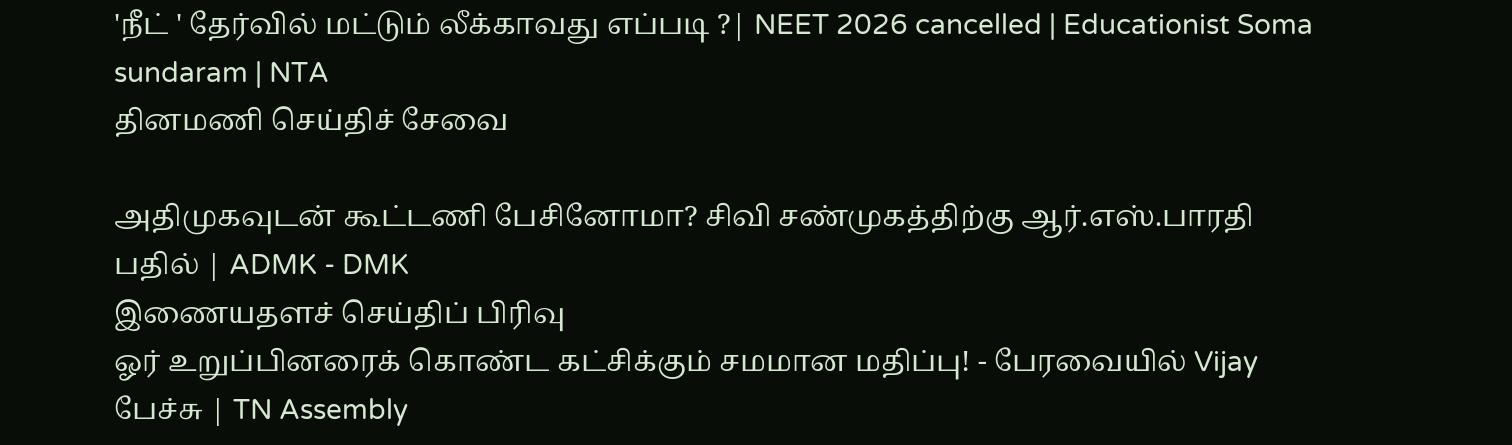'நீட் ' தேர்வில் மட்டும் லீக்காவது எப்படி ?| NEET 2026 cancelled | Educationist Soma sundaram | NTA
தினமணி செய்திச் சேவை

அதிமுகவுடன் கூட்டணி பேசினோமா? சிவி சண்முகத்திற்கு ஆர்.எஸ்.பாரதி பதில் | ADMK - DMK
இணையதளச் செய்திப் பிரிவு
ஓர் உறுப்பினரைக் கொண்ட கட்சிக்கும் சமமான மதிப்பு! - பேரவையில் Vijay பேச்சு | TN Assembly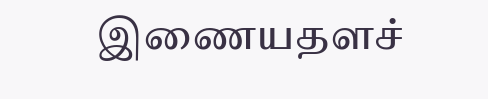இணையதளச்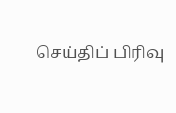செய்திப் பிரிவு